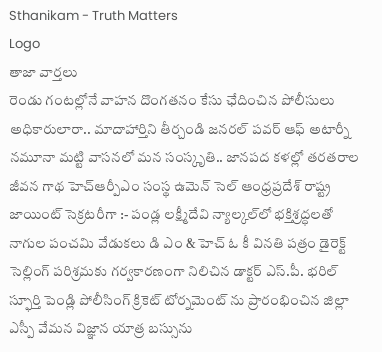Sthanikam - Truth Matters
Logo
తాజా వార్తలు
రెండు గంటల్లోనే వాహన దొంగతనం కేసు ఛేదించిన పోలీసులు అధికారులారా.. మాదాహార్తిని తీర్చండి జనరల్ పవర్ ఆఫ్ అటార్నీ నమూనా మట్టి వాసనలో మన సంస్కృతి.. జానపద కళల్లో తరతరాల జీవన గాథ హెచ్ఆర్పీఎం సంస్థ ఉమెన్ సెల్ ఆంధ్రప్రదేశ్ రాష్ట్ర జాయింట్ సెక్రటరీగా :- పండ్ల లక్ష్మీదేవి న్యాల్కల్‌లో భక్తిశ్రద్ధలతో నాగుల పంచమి వేడుకలు డి ఎం & హెచ్ ఓ కీ వినతి పత్రం డైరెక్ట్ సెల్లింగ్ పరిశ్రమకు గర్వకారణంగా నిలిచిన డాక్టర్ ఎస్.పీ. భరిల్ స్ఫూర్తి పెండ్లి పోలీసింగ్ క్రికెట్ టోర్నమెంట్ ను ప్రారంభించిన జిల్లా ఎస్పీ వేమన విజ్ఞాన యాత్ర బస్సును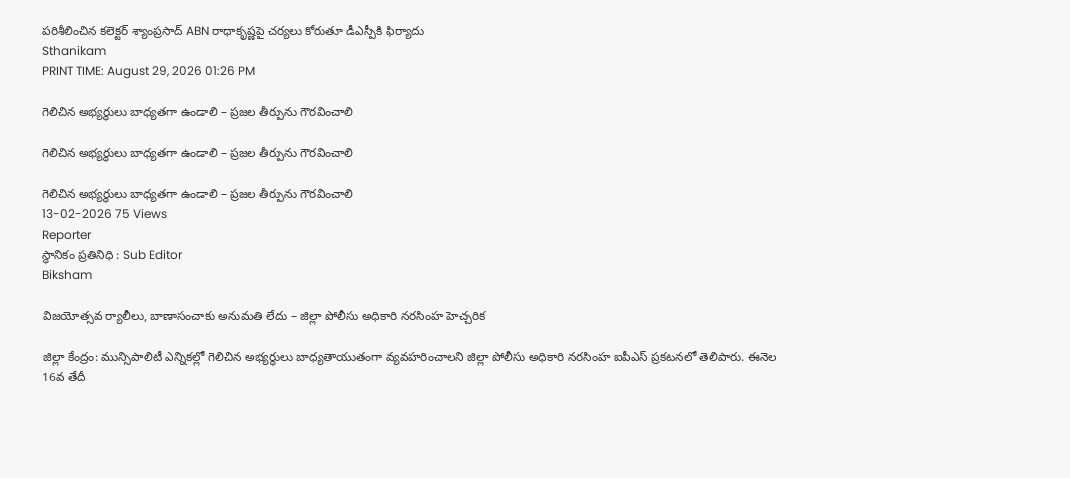పరిశీలించిన కలెక్టర్ శ్యాంప్రసాద్ ABN రాధాకృష్ణపై చర్యలు కోరుతూ డీఎస్పీకి ఫిర్యాదు
Sthanikam
PRINT TIME: August 29, 2026 01:26 PM

గెలిచిన అభ్యర్థులు బాధ్యతగా ఉండాలి – ప్రజల తీర్పును గౌరవించాలి

గెలిచిన అభ్యర్థులు బాధ్యతగా ఉండాలి – ప్రజల తీర్పును గౌరవించాలి

గెలిచిన అభ్యర్థులు బాధ్యతగా ఉండాలి – ప్రజల తీర్పును గౌరవించాలి
13-02-2026 75 Views
Reporter
స్థానికం ప్రతినిధి : Sub Editor
Biksham

విజయోత్సవ ర్యాలీలు, బాణాసంచాకు అనుమతి లేదు – జిల్లా పోలీసు అధికారి నరసింహ హెచ్చరిక

జిల్లా కేంద్రం: మున్సిపాలిటీ ఎన్నికల్లో గెలిచిన అభ్యర్థులు బాధ్యతాయుతంగా వ్యవహరించాలని జిల్లా పోలీసు అధికారి నరసింహ ఐపీఎస్ ప్రకటనలో తెలిపారు. ఈనెల 16వ తేదీ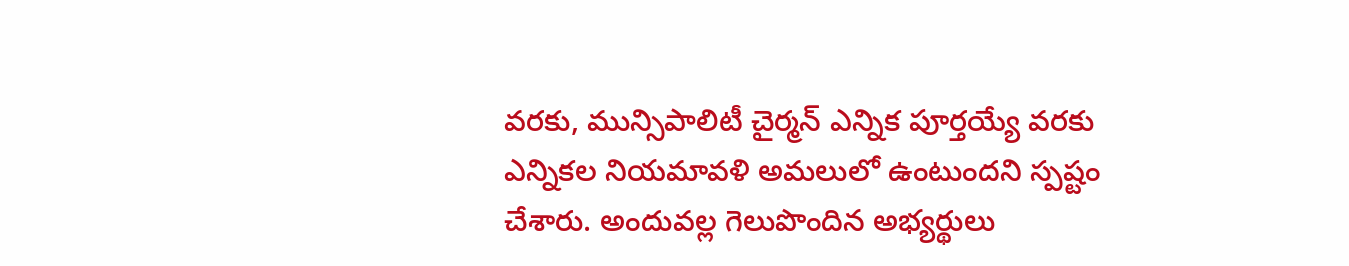వరకు, మున్సిపాలిటీ చైర్మన్ ఎన్నిక పూర్తయ్యే వరకు ఎన్నికల నియమావళి అమలులో ఉంటుందని స్పష్టం చేశారు. అందువల్ల గెలుపొందిన అభ్యర్థులు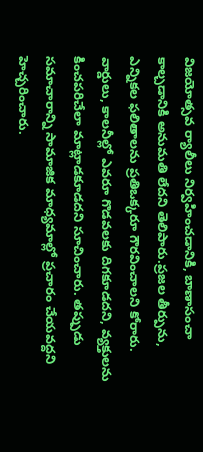విజయోత్సవ ర్యాలీలు నిర్వహించడానికి, బాణాసంచా కాల్చడానికి అనుమతి లేదని తెలిపారు.ప్రజల తీర్పును, ఎన్నికల ఫలితాలను ప్రతిఒక్కరూ గౌరవించాలని కోరారు. వార్డులు, కాలనీల్లో ఎవరూ గొడవలకు దిగకూడదని, వ్యక్తులను కించపరిచేలా మాట్లాడకూడదని సూచించారు. తప్పుడు సమాచారాన్ని సామాజిక మాధ్యమాల్లో ప్రచారం చేయవద్దని హెచ్చరించారు.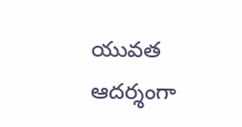యువత ఆదర్శంగా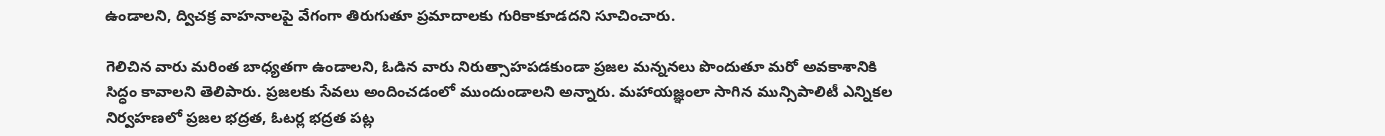ఉండాలని, ద్విచక్ర వాహనాలపై వేగంగా తిరుగుతూ ప్రమాదాలకు గురికాకూడదని సూచించారు.

గెలిచిన వారు మరింత బాధ్యతగా ఉండాలని, ఓడిన వారు నిరుత్సాహపడకుండా ప్రజల మన్ననలు పొందుతూ మరో అవకాశానికి సిద్ధం కావాలని తెలిపారు. ప్రజలకు సేవలు అందించడంలో ముందుండాలని అన్నారు. మహాయజ్ఞంలా సాగిన మున్సిపాలిటీ ఎన్నికల నిర్వహణలో ప్రజల భద్రత, ఓటర్ల భద్రత పట్ల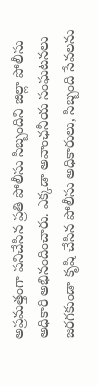అప్రమత్తంగా పనిచేసిన ప్రతి పోలీసు సిబ్బందిని జిల్లా పోలీసు అధికారి అభినందించారు. ఎక్కడా అవాంఛనీయ సంఘటనలు జరగకుండా కృషి చేసిన పోలీసు అధికారులు, సిబ్బంది సేవలను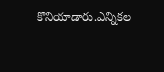కొనియాడారు.ఎన్నికల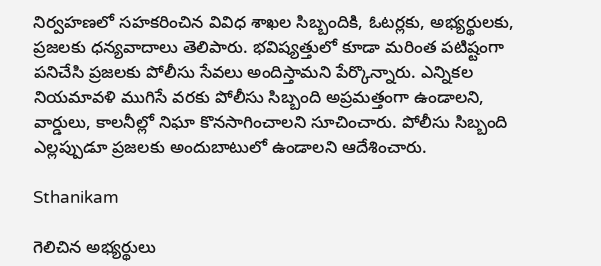నిర్వహణలో సహకరించిన వివిధ శాఖల సిబ్బందికి, ఓటర్లకు, అభ్యర్థులకు, ప్రజలకు ధన్యవాదాలు తెలిపారు. భవిష్యత్తులో కూడా మరింత పటిష్టంగా పనిచేసి ప్రజలకు పోలీసు సేవలు అందిస్తామని పేర్కొన్నారు. ఎన్నికల నియమావళి ముగిసే వరకు పోలీసు సిబ్బంది అప్రమత్తంగా ఉండాలని, వార్డులు, కాలనీల్లో నిఘా కొనసాగించాలని సూచించారు. పోలీసు సిబ్బంది ఎల్లప్పుడూ ప్రజలకు అందుబాటులో ఉండాలని ఆదేశించారు.

Sthanikam

గెలిచిన అభ్యర్థులు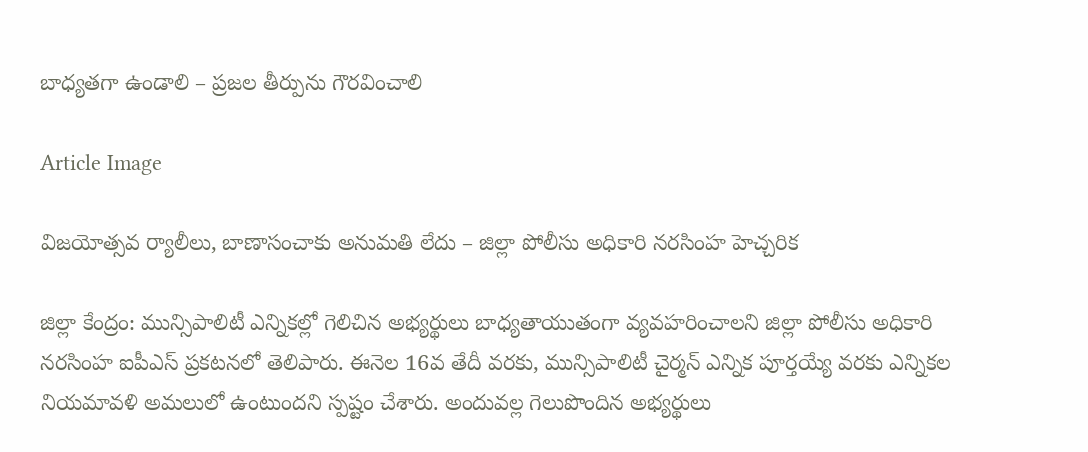బాధ్యతగా ఉండాలి – ప్రజల తీర్పును గౌరవించాలి

Article Image

విజయోత్సవ ర్యాలీలు, బాణాసంచాకు అనుమతి లేదు – జిల్లా పోలీసు అధికారి నరసింహ హెచ్చరిక

జిల్లా కేంద్రం: మున్సిపాలిటీ ఎన్నికల్లో గెలిచిన అభ్యర్థులు బాధ్యతాయుతంగా వ్యవహరించాలని జిల్లా పోలీసు అధికారి నరసింహ ఐపీఎస్ ప్రకటనలో తెలిపారు. ఈనెల 16వ తేదీ వరకు, మున్సిపాలిటీ చైర్మన్ ఎన్నిక పూర్తయ్యే వరకు ఎన్నికల నియమావళి అమలులో ఉంటుందని స్పష్టం చేశారు. అందువల్ల గెలుపొందిన అభ్యర్థులు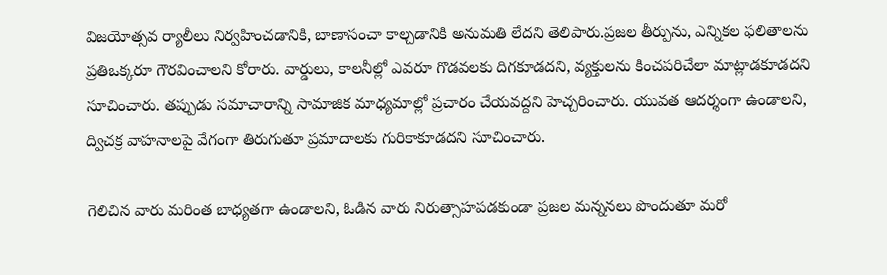విజయోత్సవ ర్యాలీలు నిర్వహించడానికి, బాణాసంచా కాల్చడానికి అనుమతి లేదని తెలిపారు.ప్రజల తీర్పును, ఎన్నికల ఫలితాలను ప్రతిఒక్కరూ గౌరవించాలని కోరారు. వార్డులు, కాలనీల్లో ఎవరూ గొడవలకు దిగకూడదని, వ్యక్తులను కించపరిచేలా మాట్లాడకూడదని సూచించారు. తప్పుడు సమాచారాన్ని సామాజిక మాధ్యమాల్లో ప్రచారం చేయవద్దని హెచ్చరించారు. యువత ఆదర్శంగా ఉండాలని, ద్విచక్ర వాహనాలపై వేగంగా తిరుగుతూ ప్రమాదాలకు గురికాకూడదని సూచించారు.

గెలిచిన వారు మరింత బాధ్యతగా ఉండాలని, ఓడిన వారు నిరుత్సాహపడకుండా ప్రజల మన్ననలు పొందుతూ మరో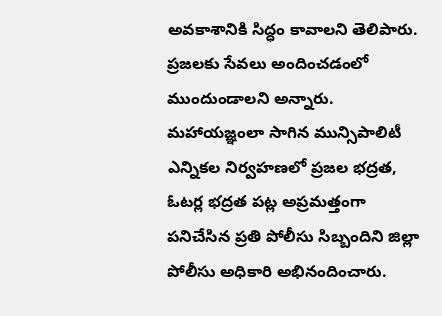అవకాశానికి సిద్ధం కావాలని తెలిపారు. ప్రజలకు సేవలు అందించడంలో ముందుండాలని అన్నారు. మహాయజ్ఞంలా సాగిన మున్సిపాలిటీ ఎన్నికల నిర్వహణలో ప్రజల భద్రత, ఓటర్ల భద్రత పట్ల అప్రమత్తంగా పనిచేసిన ప్రతి పోలీసు సిబ్బందిని జిల్లా పోలీసు అధికారి అభినందించారు.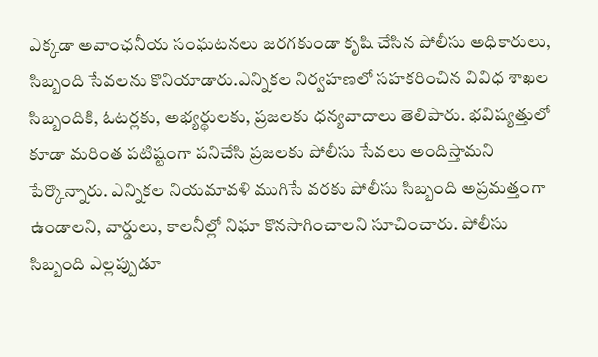ఎక్కడా అవాంఛనీయ సంఘటనలు జరగకుండా కృషి చేసిన పోలీసు అధికారులు, సిబ్బంది సేవలను కొనియాడారు.ఎన్నికల నిర్వహణలో సహకరించిన వివిధ శాఖల సిబ్బందికి, ఓటర్లకు, అభ్యర్థులకు, ప్రజలకు ధన్యవాదాలు తెలిపారు. భవిష్యత్తులో కూడా మరింత పటిష్టంగా పనిచేసి ప్రజలకు పోలీసు సేవలు అందిస్తామని పేర్కొన్నారు. ఎన్నికల నియమావళి ముగిసే వరకు పోలీసు సిబ్బంది అప్రమత్తంగా ఉండాలని, వార్డులు, కాలనీల్లో నిఘా కొనసాగించాలని సూచించారు. పోలీసు సిబ్బంది ఎల్లప్పుడూ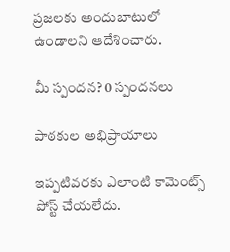ప్రజలకు అందుబాటులో ఉండాలని ఆదేశించారు.

మీ స్పందన? 0 స్పందనలు

పాఠకుల అభిప్రాయాలు

ఇప్పటివరకు ఎలాంటి కామెంట్స్ పోస్ట్ చేయలేదు.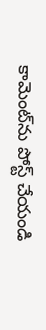కామెంట్‌ను పోస్ట్ చేయండి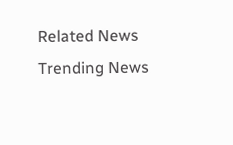Related News
Trending News